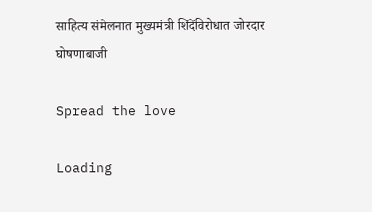साहित्य संमेलनात मुख्यमंत्री शिंदेंविरोधात जोरदार घोषणाबाजी

Spread the love

Loading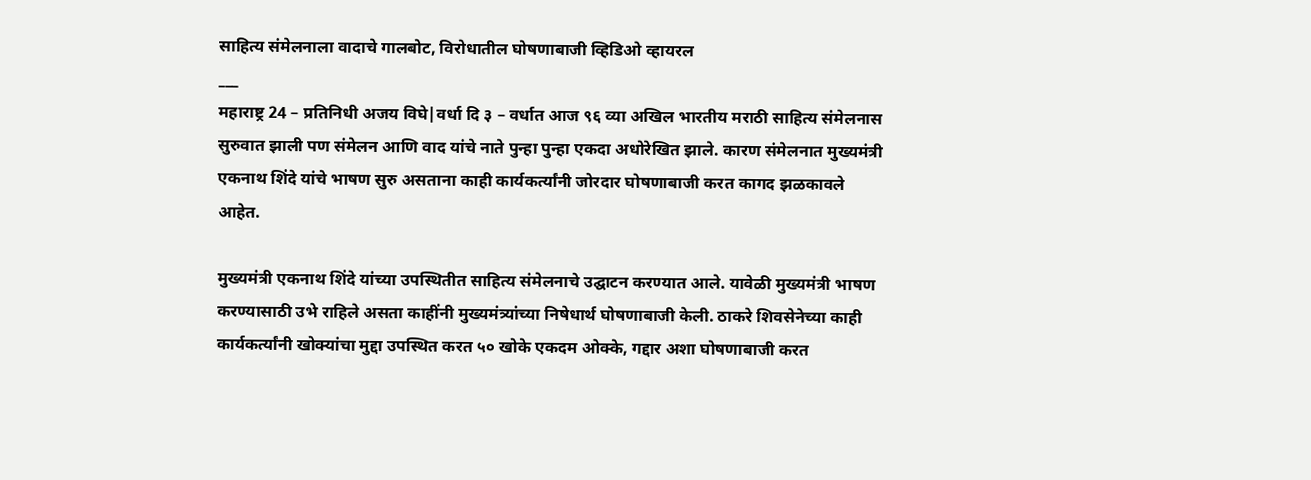साहित्य संमेलनाला वादाचे गालबोट, विरोधातील घोषणाबाजी व्हिडिओ व्हायरल
___
महाराष्ट्र 24 – प्रतिनिधी अजय विघे|वर्धा दि ३ – वर्धात आज ९६ व्या अखिल भारतीय मराठी साहित्य संमेलनास सुरुवात झाली पण संमेलन आणि वाद यांचे नाते पुन्हा पुन्हा एकदा अधोरेखित झाले. कारण संमेलनात मुख्यमंत्री एकनाथ शिंदे यांचे भाषण सुरु असताना काही कार्यकर्त्यांनी जोरदार घोषणाबाजी करत कागद झळकावले आहेत.

मुख्यमंत्री एकनाथ शिंदे यांच्या उपस्थितीत साहित्य संमेलनाचे उद्घाटन करण्यात आले. यावेळी मुख्यमंत्री भाषण करण्यासाठी उभे राहिले असता काहींनी मुख्यमंत्र्यांच्या निषेधार्थ घोषणाबाजी केली. ठाकरे शिवसेनेच्या काही कार्यकर्त्यांनी खोक्यांचा मुद्दा उपस्थित करत ५० खोके एकदम ओक्के, गद्दार अशा घोषणाबाजी करत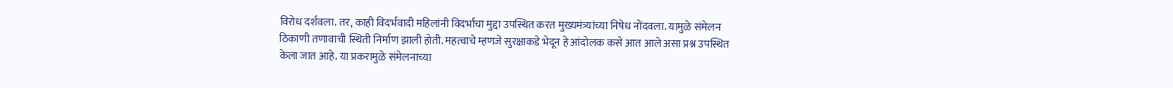विरोध दर्शवला. तर, काही विदर्भवादी महिलांनी विदर्भाचा मुद्दा उपस्थित करत मुख्यमंत्र्यांच्या निषेध नोंदवला. यामुळे संमेलन ठिकाणी तणावाची स्थिती निर्माण झाली होती. महत्वाचे म्हणजे सुरक्षाकडे भेदून हे आंदोलक कसे आत आले असा प्रश्न उपस्थित केला जात आहे. या प्रकरामुळे संमेलनाच्या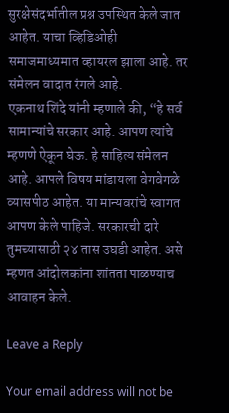सुरक्षेसंदर्भातील प्रश्न उपस्थित केले जात आहेत. याचा व्हिडिओही समाजमाध्यमात व्हायरल झाला आहे. तर संमेलन वादात रंगले आहे.
एकनाथ शिंदे यांनी म्हणाले की, “हे सर्व सामान्यांचे सरकार आहे. आपण त्यांचे म्हणणे ऐकून घेऊ. हे साहित्य संमेलन आहे. आपले विषय मांडायला वेगवेगळे व्यासपीठ आहेत. या मान्यवरांचे स्वागत आपण केले पाहिजे. सरकारची दारे तुमच्यासाठी २४ तास उघडी आहेत. असे म्हणत आंदोलकांना शांतता पाळण्याच आवाहन केले.

Leave a Reply

Your email address will not be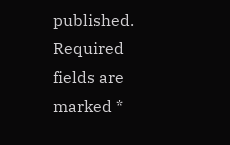published. Required fields are marked *